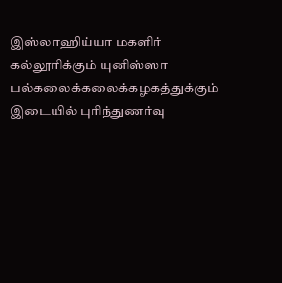இஸ்லாஹிய்யா மகளிர் கல்லூரிக்கும் யுனிஸ்ஸா பல்கலைக்கலைக்கழகத்துக்கும் இடையில் புரிந்துணர்வு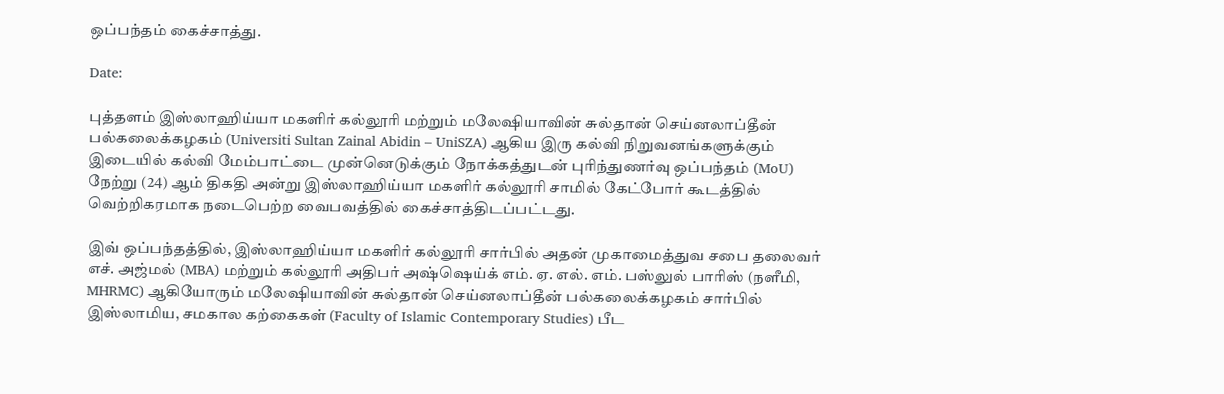ஒப்பந்தம் கைச்சாத்து.

Date:

புத்தளம் இஸ்லாஹிய்யா மகளிர் கல்லூரி மற்றும் மலேஷியாவின் சுல்தான் செய்னலாப்தீன் பல்கலைக்கழகம் (Universiti Sultan Zainal Abidin – UniSZA) ஆகிய இரு கல்வி நிறுவனங்களுக்கும் இடையில் கல்வி மேம்பாட்டை முன்னெடுக்கும் நோக்கத்துடன் புரிந்துணர்வு ஒப்பந்தம் (MoU) நேற்று (24) ஆம் திகதி அன்று இஸ்லாஹிய்யா மகளிர் கல்லூரி சாமில் கேட்போர் கூடத்தில் வெற்றிகரமாக நடைபெற்ற வைபவத்தில் கைச்சாத்திடப்பட்டது.

இவ் ஒப்பந்தத்தில், இஸ்லாஹிய்யா மகளிர் கல்லூரி சார்பில் அதன் முகாமைத்துவ சபை தலைவர் எச். அஜ்மல் (MBA) மற்றும் கல்லூரி அதிபர் அஷ்ஷெய்க் எம். ஏ. எல். எம். பஸ்லுல் பாரிஸ் (நளீமி, MHRMC) ஆகியோரும் மலேஷியாவின் சுல்தான் செய்னலாப்தீன் பல்கலைக்கழகம் சார்பில் இஸ்லாமிய, சமகால கற்கைகள் (Faculty of Islamic Contemporary Studies) பீட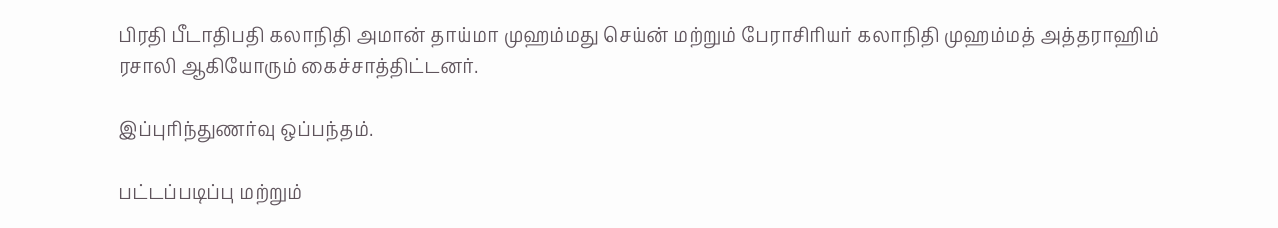பிரதி பீடாதிபதி கலாநிதி அமான் தாய்மா முஹம்மது செய்ன் மற்றும் பேராசிரியர் கலாநிதி முஹம்மத் அத்தராஹிம் ரசாலி ஆகியோரும் கைச்சாத்திட்டனர்.

இப்புரிந்துணர்வு ஒப்பந்தம்.

பட்டப்படிப்பு மற்றும்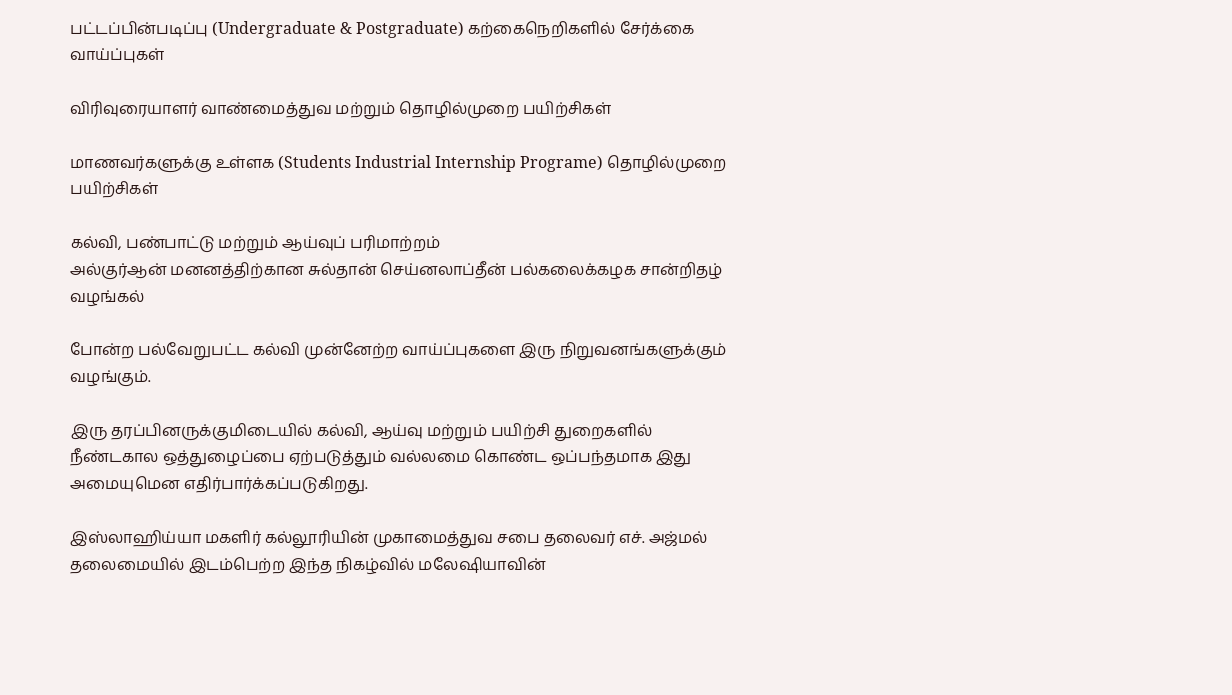பட்டப்பின்படிப்பு (Undergraduate & Postgraduate) கற்கைநெறிகளில் சேர்க்கை வாய்ப்புகள்

விரிவுரையாளர் வாண்மைத்துவ மற்றும் தொழில்முறை பயிற்சிகள்

மாணவர்களுக்கு உள்ளக (Students Industrial Internship Programe) தொழில்முறை பயிற்சிகள்

கல்வி, பண்பாட்டு மற்றும் ஆய்வுப் பரிமாற்றம்
அல்குர்ஆன் மனனத்திற்கான சுல்தான் செய்னலாப்தீன் பல்கலைக்கழக சான்றிதழ் வழங்கல்

போன்ற பல்வேறுபட்ட கல்வி முன்னேற்ற வாய்ப்புகளை இரு நிறுவனங்களுக்கும் வழங்கும்.

இரு தரப்பினருக்குமிடையில் கல்வி, ஆய்வு மற்றும் பயிற்சி துறைகளில் நீண்டகால ஒத்துழைப்பை ஏற்படுத்தும் வல்லமை கொண்ட ஒப்பந்தமாக இது அமையுமென எதிர்பார்க்கப்படுகிறது.

இஸ்லாஹிய்யா மகளிர் கல்லூரியின் முகாமைத்துவ சபை தலைவர் எச். அஜ்மல் தலைமையில் இடம்பெற்ற இந்த நிகழ்வில் மலேஷியாவின்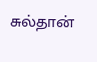சுல்தான்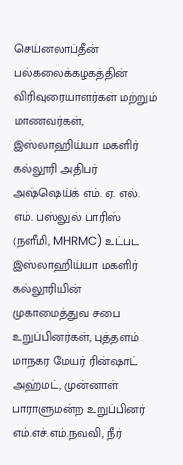செய்னலாப்தீன் பல்கலைக்கழகத்தின் விரிவுரையாளர்கள் மற்றும் மாணவர்கள், இஸ்லாஹிய்யா மகளிர் கல்லூரி அதிபர் அஷ்ஷெய்க் எம். ஏ. எல். எம். பஸ்லுல் பாரிஸ் (நளீமி, MHRMC) உட்பட இஸ்லாஹிய்யா மகளிர் கல்லூரியின் முகாமைத்துவ சபை உறுப்பினர்கள், புத்தளம் மாநகர மேயர் ரின்ஷாட் அஹ்மட், முன்னாள் பாராளுமன்ற உறுப்பினர் எம்.எச்.எம்.நவவி, நீர்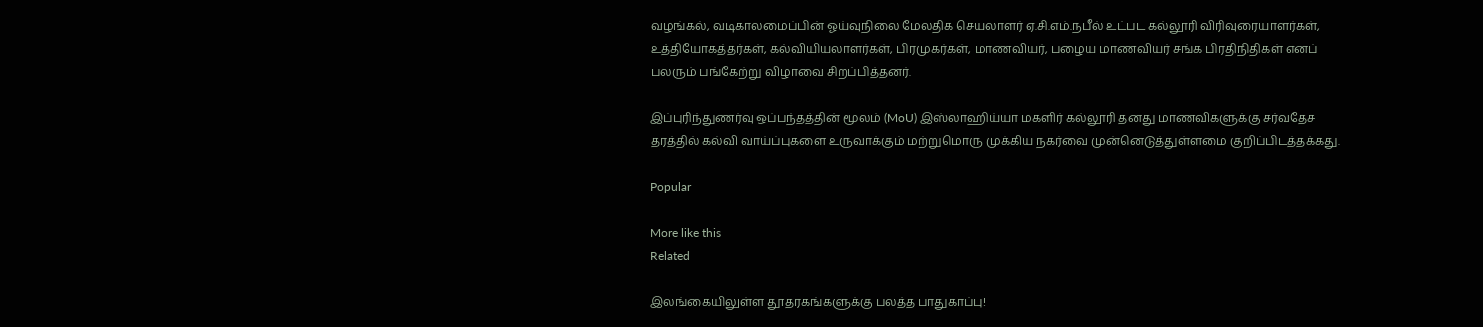வழங்கல், வடிகாலமைப்பின் ஓய்வுநிலை மேலதிக செயலாளர் ஏ.சி.எம்.நபீல் உட்பட கல்லூரி விரிவுரையாளர்கள், உத்தியோகத்தர்கள், கல்வியியலாளர்கள், பிரமுகர்கள், மாணவியர், பழைய மாணவியர் சங்க பிரதிநிதிகள் எனப் பலரும் பங்கேற்று விழாவை சிறப்பித்தனர்.

இப்புரிந்துணர்வு ஒப்பந்தத்தின் மூலம் (MoU) இஸ்லாஹிய்யா மகளிர் கல்லூரி தனது மாணவிகளுக்கு சர்வதேச தரத்தில் கல்வி வாய்ப்புகளை உருவாக்கும் மற்றுமொரு முக்கிய நகர்வை முன்னெடுத்துள்ளமை குறிப்பிடத்தக்கது.

Popular

More like this
Related

இலங்கையிலுள்ள தூதரகங்களுக்கு பலத்த பாதுகாப்பு!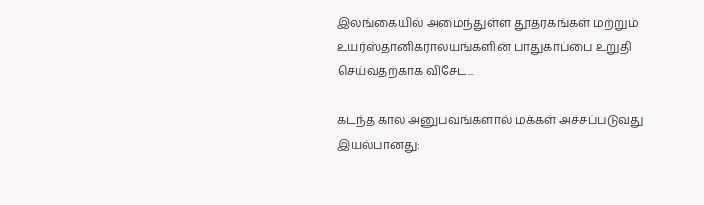இலங்கையில் அமைந்துள்ள தூதரகங்கள் மற்றும் உயர்ஸ்தானிகராலயங்களின் பாதுகாப்பை உறுதி செய்வதற்காக விசேட...

கடந்த கால அனுபவங்களால் மக்கள் அச்சப்படுவது இயல்பானது: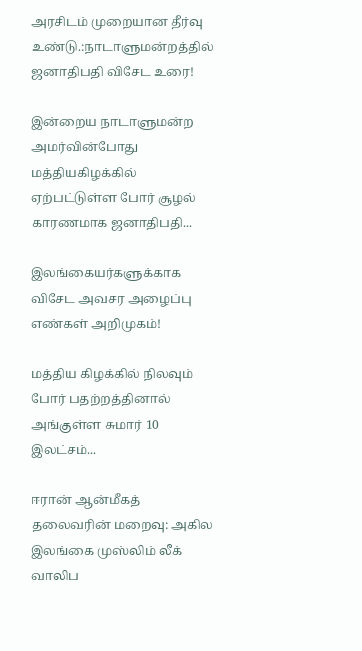அரசிடம் முறையான தீர்வு உண்டு.:நாடாளுமன்றத்தில் ஜனாதிபதி விசேட உரை!

இன்றைய நாடாளுமன்ற அமர்வின்போது மத்தியகிழக்கில் ஏற்பட்டுள்ள போர் சூழல் காரணமாக ஜனாதிபதி...

இலங்கையர்களுக்காக விசேட அவசர அழைப்பு எண்கள் அறிமுகம்!

மத்திய கிழக்கில் நிலவும் போர் பதற்றத்தினால் அங்குள்ள சுமார் 10 இலட்சம்...

ஈரான் ஆன்மீகத் தலைவரின் மறைவு: அகில இலங்கை முஸ்லிம் லீக் வாலிப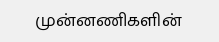முன்னணிகளின்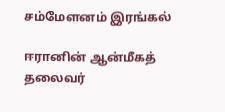சம்மேளனம் இரங்கல்

ஈரானின் ஆன்மீகத் தலைவர்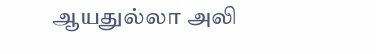ஆயதுல்லா அலி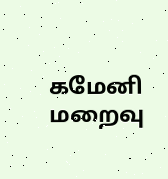கமேனி மறைவு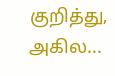குறித்து, அகில...